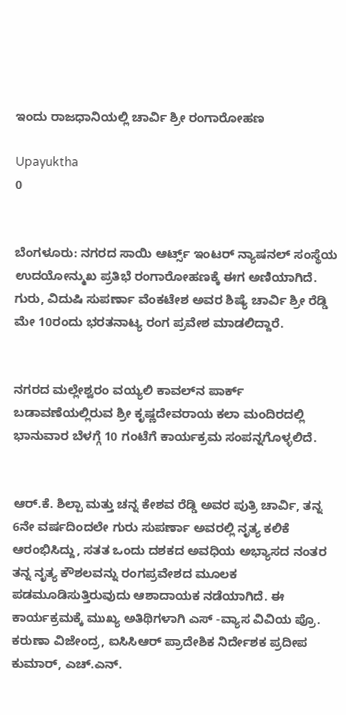ಇಂದು ರಾಜಧಾನಿಯಲ್ಲಿ ಚಾರ್ವಿ ಶ್ರೀ ರಂಗಾರೋಹಣ

Upayuktha
0


ಬೆಂಗಳೂರು: ನಗರದ ಸಾಯಿ ಆರ್ಟ್ಸ್ ಇಂಟರ್ ನ್ಯಾಷನಲ್ ಸಂಸ್ಥೆಯ ಉದಯೋನ್ಮುಖ ಪ್ರತಿಭೆ ರಂಗಾರೋಹಣಕ್ಕೆ ಈಗ ಅಣಿಯಾಗಿದೆ.  ಗುರು, ವಿದುಷಿ ಸುಪರ್ಣಾ ವೆಂಕಟೇಶ ಅವರ ಶಿಷ್ಯೆ ಚಾರ್ವಿ ಶ್ರೀ ರೆಡ್ಡಿ ಮೇ 10ರಂದು ಭರತನಾಟ್ಯ ರಂಗ ಪ್ರವೇಶ ಮಾಡಲಿದ್ದಾರೆ.


ನಗರದ ಮಲ್ಲೇಶ್ವರಂ ವಯ್ಯಲಿ ಕಾವಲ್‌ನ ಪಾರ್ಕ್ ಬಡಾವಣೆಯಲ್ಲಿರುವ ಶ್ರೀ ಕೃಷ್ಣದೇವರಾಯ ಕಲಾ ಮಂದಿರದಲ್ಲಿ ಭಾನುವಾರ ಬೆಳಗ್ಗೆ 10 ಗಂಟೆಗೆ ಕಾರ್ಯಕ್ರಮ ಸಂಪನ್ನಗೊಳ್ಳಲಿದೆ.


ಆರ್.ಕೆ. ಶಿಲ್ಪಾ ಮತ್ತು ಚನ್ನ ಕೇಶವ ರೆಡ್ಡಿ ಅವರ ಪುತ್ರಿ ಚಾರ್ವಿ, ತನ್ನ 6ನೇ ವರ್ಷದಿಂದಲೇ ಗುರು ಸುಪರ್ಣಾ ಅವರಲ್ಲಿ ನೃತ್ಯ ಕಲಿಕೆ ಆರಂಭಿಸಿದ್ದು, ಸತತ ಒಂದು ದಶಕದ ಅವಧಿಯ ಅಭ್ಯಾಸದ ನಂತರ ತನ್ನ ನೃತ್ಯ ಕೌಶಲವನ್ನು ರಂಗಪ್ರವೇಶದ ಮೂಲಕ ಪಡಮೂಡಿಸುತ್ತಿರುವುದು ಆಶಾದಾಯಕ ನಡೆಯಾಗಿದೆ. ಈ ಕಾರ್ಯಕ್ರಮಕ್ಕೆ ಮುಖ್ಯ ಅತಿಥಿಗಳಾಗಿ ಎಸ್ -ವ್ಯಾಸ ವಿವಿಯ ಪ್ರೊ. ಕರುಣಾ ವಿಜೇಂದ್ರ, ಐಸಿಸಿಆರ್ ಪ್ರಾದೇಶಿಕ ನಿರ್ದೇಶಕ ಪ್ರದೀಪ ಕುಮಾರ್, ಎಚ್.ಎನ್.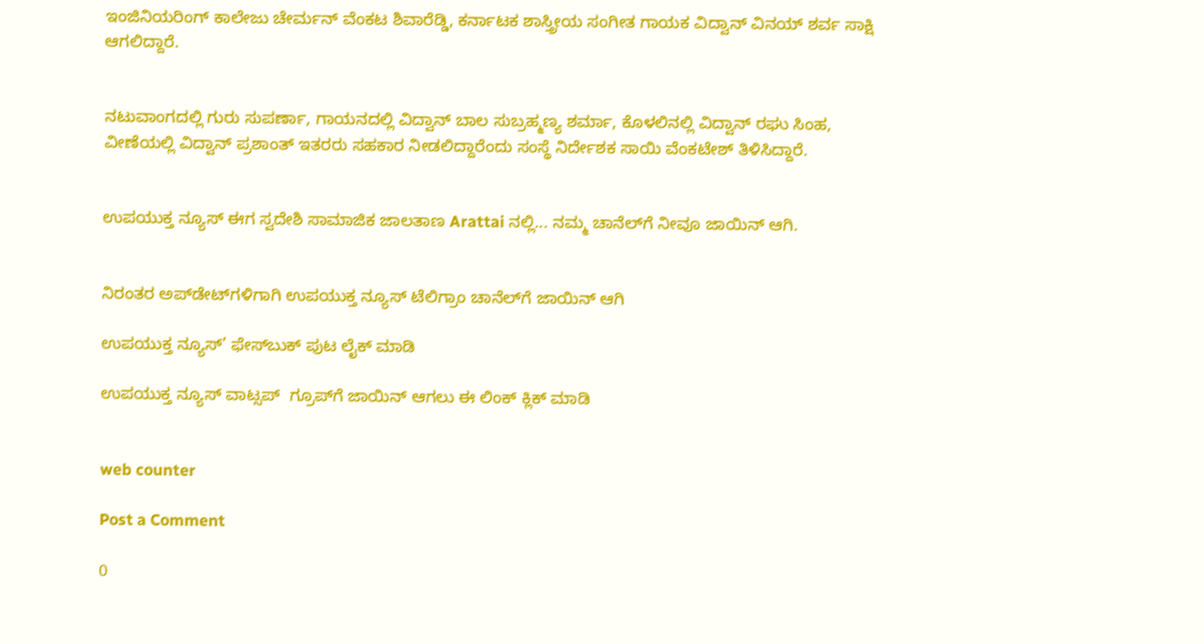ಇಂಜಿನಿಯರಿಂಗ್ ಕಾಲೇಜು ಚೇರ್ಮನ್ ವೆಂಕಟ ಶಿವಾರೆಡ್ಡಿ, ಕರ್ನಾಟಕ ಶಾಸ್ತ್ರೀಯ ಸಂಗೀತ ಗಾಯಕ ವಿದ್ವಾನ್ ವಿನಯ್ ಶರ್ವ ಸಾಕ್ಷಿ ಆಗಲಿದ್ದಾರೆ.


ನಟುವಾಂಗದಲ್ಲಿ ಗುರು ಸುಪರ್ಣಾ, ಗಾಯನದಲ್ಲಿ ವಿದ್ವಾನ್ ಬಾಲ ಸುಬ್ರಹ್ಮಣ್ಯ ಶರ್ಮಾ, ಕೊಳಲಿನಲ್ಲಿ ವಿದ್ವಾನ್ ರಘು ಸಿಂಹ, ವೀಣೆಯಲ್ಲಿ ವಿದ್ವಾನ್ ಪ್ರಶಾಂತ್ ಇತರರು ಸಹಕಾರ ನೀಡಲಿದ್ದಾರೆಂದು ಸಂಸ್ಥೆ ನಿರ್ದೇಶಕ ಸಾಯಿ ವೆಂಕಟೇಶ್ ತಿಳಿಸಿದ್ದಾರೆ.


ಉಪಯುಕ್ತ ನ್ಯೂಸ್ ಈಗ ಸ್ವದೇಶಿ ಸಾಮಾಜಿಕ ಜಾಲತಾಣ Arattai ನಲ್ಲಿ... ನಮ್ಮ ಚಾನೆಲ್‌ಗೆ ನೀವೂ ಜಾಯಿನ್ ಆಗಿ.


ನಿರಂತರ ಅಪ್‌ಡೇಟ್‌ಗಳಿಗಾಗಿ ಉಪಯುಕ್ತ ನ್ಯೂಸ್‌ ಟೆಲಿಗ್ರಾಂ ಚಾನೆಲ್‌ಗೆ ಜಾಯಿನ್‌ ಆಗಿ

ಉಪಯುಕ್ತ ನ್ಯೂಸ್‌’ ಫೇಸ್‌ಬುಕ್ ಪುಟ ಲೈಕ್ ಮಾಡಿ

ಉಪಯುಕ್ತ ನ್ಯೂಸ್‌ ವಾಟ್ಸಪ್‌  ಗ್ರೂಪ್‌ಗೆ ಜಾಯಿನ್ ಆಗಲು ಈ ಲಿಂಕ್ ಕ್ಲಿಕ್ ಮಾಡಿ


web counter

Post a Comment

0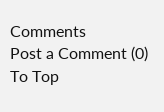Comments
Post a Comment (0)
To Top